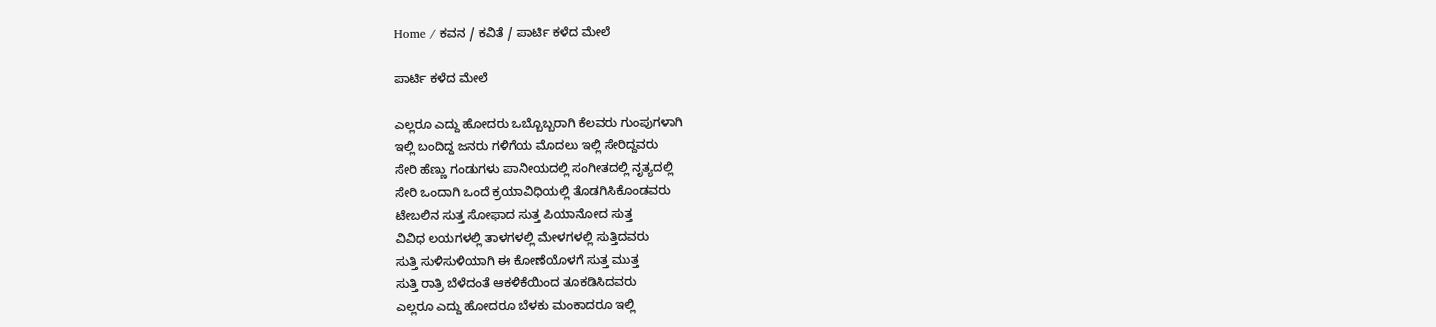Home / ಕವನ / ಕವಿತೆ / ಪಾರ್ಟಿ ಕಳೆದ ಮೇಲೆ

ಪಾರ್ಟಿ ಕಳೆದ ಮೇಲೆ

ಎಲ್ಲರೂ ಎದ್ದು ಹೋದರು ಒಬ್ಬೊಬ್ಬರಾಗಿ ಕೆಲವರು ಗುಂಪುಗಳಾಗಿ
ಇಲ್ಲಿ ಬಂದಿದ್ದ ಜನರು ಗಳಿಗೆಯ ಮೊದಲು ಇಲ್ಲಿ ಸೇರಿದ್ದವರು
ಸೇರಿ ಹೆಣ್ಣು ಗಂಡುಗಳು ಪಾನೀಯದಲ್ಲಿ ಸಂಗೀತದಲ್ಲಿ ನೃತ್ಯದಲ್ಲಿ
ಸೇರಿ ಒಂದಾಗಿ ಒಂದೆ ಕ್ರಯಾವಿಧಿಯಲ್ಲಿ ತೊಡಗಿಸಿಕೊಂಡವರು
ಟೇಬಲಿನ ಸುತ್ತ ಸೋಫಾದ ಸುತ್ತ ಪಿಯಾನೋದ ಸುತ್ತ
ವಿವಿಧ ಲಯಗಳಲ್ಲಿ ತಾಳಗಳಲ್ಲಿ ಮೇಳಗಳಲ್ಲಿ ಸುತ್ತಿದವರು
ಸುತ್ತಿ ಸುಳಿಸುಳಿಯಾಗಿ ಈ ಕೋಣೆಯೊಳಗೆ ಸುತ್ತ ಮುತ್ತ
ಸುತ್ತಿ ರಾತ್ರಿ ಬೆಳೆದಂತೆ ಆಕಳಿಕೆಯಿಂದ ತೂಕಡಿಸಿದವರು
ಎಲ್ಲರೂ ಎದ್ದು ಹೋದರೂ ಬೆಳಕು ಮಂಕಾದರೂ ಇಲ್ಲಿ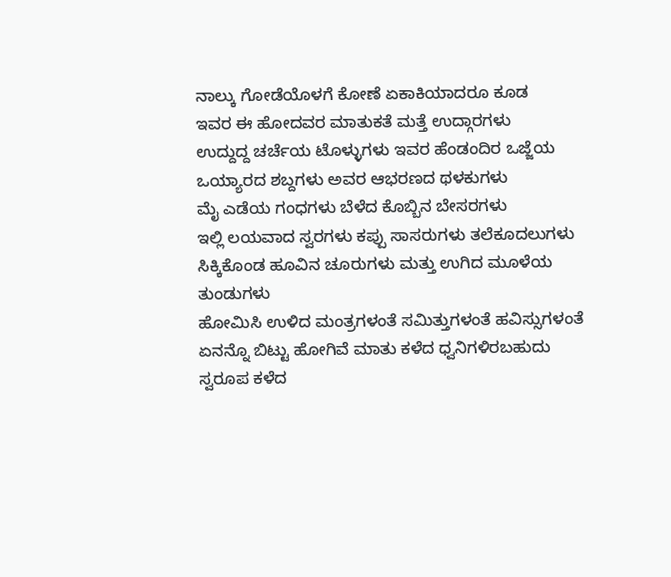ನಾಲ್ಕು ಗೋಡೆಯೊಳಗೆ ಕೋಣೆ ಏಕಾಕಿಯಾದರೂ ಕೂಡ
ಇವರ ಈ ಹೋದವರ ಮಾತುಕತೆ ಮತ್ತೆ ಉದ್ಗಾರಗಳು
ಉದ್ದುದ್ದ ಚರ್ಚೆಯ ಟೊಳ್ಳುಗಳು ಇವರ ಹೆಂಡಂದಿರ ಒಜ್ಜೆಯ
ಒಯ್ಯಾರದ ಶಬ್ದಗಳು ಅವರ ಆಭರಣದ ಥಳಕುಗಳು
ಮೈ ಎಡೆಯ ಗಂಧಗಳು ಬೆಳೆದ ಕೊಬ್ಬಿನ ಬೇಸರಗಳು
ಇಲ್ಲಿ ಲಯವಾದ ಸ್ವರಗಳು ಕಪ್ಪು ಸಾಸರುಗಳು ತಲೆಕೂದಲುಗಳು
ಸಿಕ್ಕಿಕೊಂಡ ಹೂವಿನ ಚೂರುಗಳು ಮತ್ತು ಉಗಿದ ಮೂಳೆಯ ತುಂಡುಗಳು
ಹೋಮಿಸಿ ಉಳಿದ ಮಂತ್ರಗಳಂತೆ ಸಮಿತ್ತುಗಳಂತೆ ಹವಿಸ್ಸುಗಳಂತೆ
ಏನನ್ನೊ ಬಿಟ್ಟು ಹೋಗಿವೆ ಮಾತು ಕಳೆದ ಧ್ವನಿಗಳಿರಬಹುದು
ಸ್ವರೂಪ ಕಳೆದ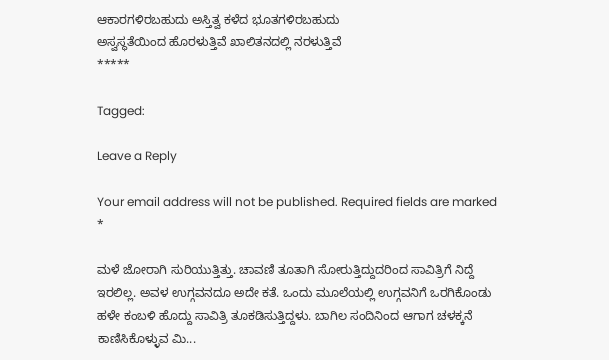ಆಕಾರಗಳಿರಬಹುದು ಅಸ್ತಿತ್ವ ಕಳೆದ ಭೂತಗಳಿರಬಹುದು
ಅಸ್ವಸ್ಥತೆಯಿಂದ ಹೊರಳುತ್ತಿವೆ ಖಾಲಿತನದಲ್ಲಿ ನರಳುತ್ತಿವೆ
*****

Tagged:

Leave a Reply

Your email address will not be published. Required fields are marked *

ಮಳೆ ಜೋರಾಗಿ ಸುರಿಯುತ್ತಿತ್ತು. ಚಾವಣಿ ತೂತಾಗಿ ಸೋರುತ್ತಿದ್ದುದರಿಂದ ಸಾವಿತ್ರಿಗೆ ನಿದ್ದೆ ಇರಲಿಲ್ಲ. ಅವಳ ಉಗ್ಗವನದೂ ಅದೇ ಕತೆ. ಒಂದು ಮೂಲೆಯಲ್ಲಿ ಉಗ್ಗವನಿಗೆ ಒರಗಿಕೊಂಡು ಹಳೇ ಕಂಬಳಿ ಹೊದ್ದು ಸಾವಿತ್ರಿ ತೂಕಡಿಸುತ್ತಿದ್ದಳು. ಬಾಗಿಲ ಸಂದಿನಿಂದ ಆಗಾಗ ಚಳಕ್ಕನೆ ಕಾಣಿಸಿಕೊಳ್ಳುವ ಮಿ...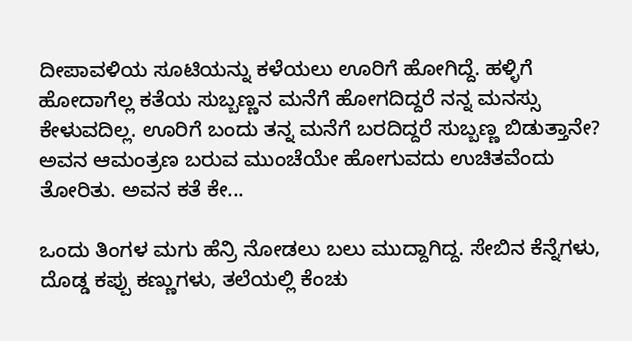ದೀಪಾವಳಿಯ ಸೂಟಿಯನ್ನು ಕಳೆಯಲು ಊರಿಗೆ ಹೋಗಿದ್ದೆ. ಹಳ್ಳಿಗೆ ಹೋದಾಗೆಲ್ಲ ಕತೆಯ ಸುಬ್ಬಣ್ಣನ ಮನೆಗೆ ಹೋಗದಿದ್ದರೆ ನನ್ನ ಮನಸ್ಸು ಕೇಳುವದಿಲ್ಲ. ಊರಿಗೆ ಬಂದು ತನ್ನ ಮನೆಗೆ ಬರದಿದ್ದರೆ ಸುಬ್ಬಣ್ಣ ಬಿಡುತ್ತಾನೇ? ಅವನ ಆಮಂತ್ರಣ ಬರುವ ಮುಂಚೆಯೇ ಹೋಗುವದು ಉಚಿತವೆಂದು ತೋರಿತು. ಅವನ ಕತೆ ಕೇ...

ಒಂದು ತಿಂಗಳ ಮಗು ಹೆನ್ರಿ ನೋಡಲು ಬಲು ಮುದ್ದಾಗಿದ್ದ. ಸೇಬಿನ ಕೆನ್ನೆಗಳು, ದೊಡ್ಡ ಕಪ್ಪು ಕಣ್ಣುಗಳು, ತಲೆಯಲ್ಲಿ ಕೆಂಚು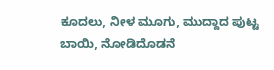ಕೂದಲು, ನೀಳ ಮೂಗು, ಮುದ್ದಾದ ಪುಟ್ಟ ಬಾಯಿ, ನೋಡಿದೊಡನೆ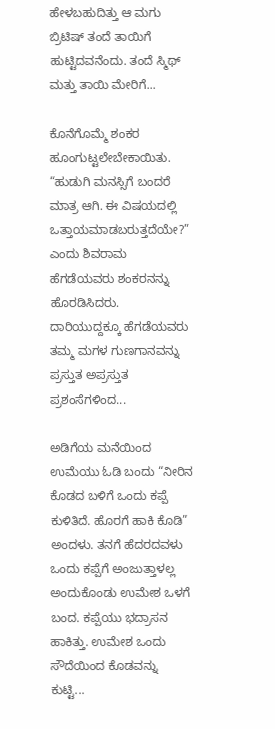ಹೇಳಬಹುದಿತ್ತು ಆ ಮಗು ಬ್ರಿಟಿಷ್ ತಂದೆ ತಾಯಿಗೆ ಹುಟ್ಟಿದವನೆಂದು. ತಂದೆ ಸ್ಮಿಥ್ ಮತ್ತು ತಾಯಿ ಮೇರಿಗೆ...

ಕೊನೆಗೊಮ್ಮೆ ಶಂಕರ ಹೂಂಗುಟ್ಟಲೇಬೇಕಾಯಿತು. “ಹುಡುಗಿ ಮನಸ್ಸಿಗೆ ಬಂದರೆ ಮಾತ್ರ ಆಗಿ. ಈ ವಿಷಯದಲ್ಲಿ ಒತ್ತಾಯಮಾಡಬರುತ್ತದೆಯೇ?” ಎಂದು ಶಿವರಾಮ ಹೆಗಡೆಯವರು ಶಂಕರನನ್ನು ಹೊರಡಿಸಿದರು. ದಾರಿಯುದ್ದಕ್ಕೂ ಹೆಗಡೆಯವರು ತಮ್ಮ ಮಗಳ ಗುಣಗಾನವನ್ನು ಪ್ರಸ್ತುತ ಅಪ್ರಸ್ತುತ ಪ್ರಶಂಸೆಗಳಿಂದ...

ಅಡಿಗೆಯ ಮನೆಯಿಂದ ಉಮೆಯು ಓಡಿ ಬಂದು “ನೀರಿನ ಕೊಡದ ಬಳಿಗೆ ಒಂದು ಕಪ್ಪೆ ಕುಳಿತಿದೆ. ಹೊರಗೆ ಹಾಕಿ ಕೊಡಿ” ಅಂದಳು. ತನಗೆ ಹೆದರದವಳು ಒಂದು ಕಪ್ಪೆಗೆ ಅಂಜುತ್ತಾಳಲ್ಲ ಅಂದುಕೊಂಡು ಉಮೇಶ ಒಳಗೆ ಬಂದ. ಕಪ್ಪೆಯು ಭದ್ರಾಸನ ಹಾಕಿತ್ತು. ಉಮೇಶ ಒಂದು ಸೌದೆಯಿಂದ ಕೊಡವನ್ನು ಕುಟ್ಟಿ...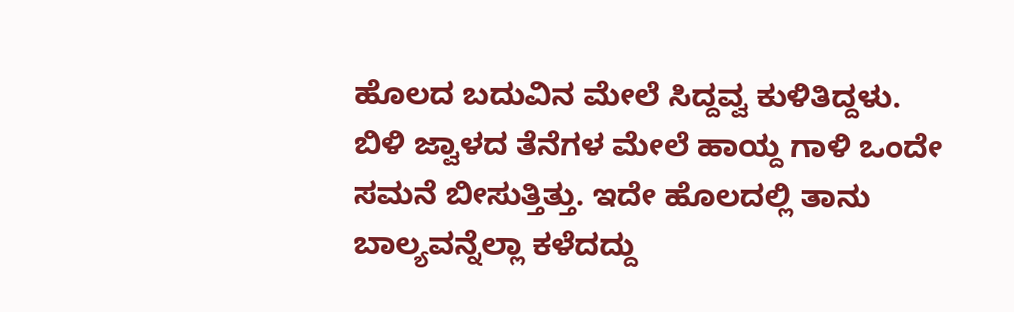ಹೊಲದ ಬದುವಿನ ಮೇಲೆ ಸಿದ್ದವ್ವ ಕುಳಿತಿದ್ದಳು. ಬಿಳಿ ಜ್ವಾಳದ ತೆನೆಗಳ ಮೇಲೆ ಹಾಯ್ದ ಗಾಳಿ ಒಂದೇ ಸಮನೆ ಬೀಸುತ್ತಿತ್ತು. ಇದೇ ಹೊಲದಲ್ಲಿ ತಾನು ಬಾಲ್ಯವನ್ನೆಲ್ಲಾ ಕಳೆದದ್ದು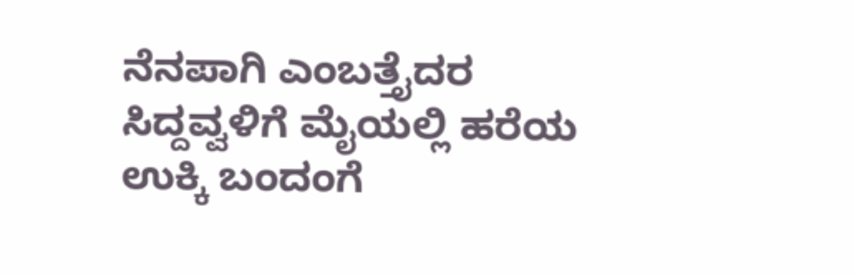ನೆನಪಾಗಿ ಎಂಬತ್ತೈದರ ಸಿದ್ದವ್ವಳಿಗೆ ಮೈಯಲ್ಲಿ ಹರೆಯ ಉಕ್ಕಿ ಬಂದಂಗೆ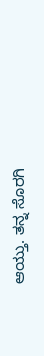ಆಯ್ತು. ತನ್ನ ಸೊರಗಿ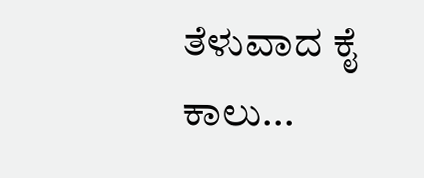ತೆಳುವಾದ ಕೈ ಕಾಲು...